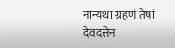नान्यथा ग्रहणं तेषां देवदत्तेन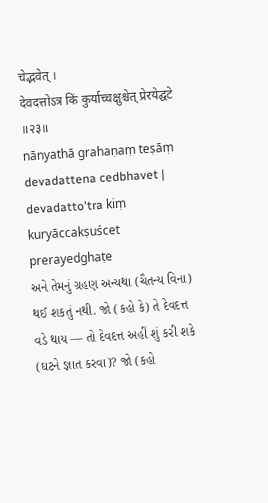चेद्भवेत् ।
देवदत्तोऽत्र किं कुर्याच्चक्षुश्चेत् प्रेरयेद्घटे ॥२३॥
nānyathā grahaṇaṃ teṣāṃ devadattena cedbhavet |
devadatto'tra kiṃ kuryāccakṣuścet prerayedghaṭe
અને તેમનું ગ્રહણ અન્યથા (ચૈતન્ય વિના) થઈ શકતું નથી. જો (કહો કે) તે દેવદત્ત વડે થાય — તો દેવદત્ત અહીં શું કરી શકે (ઘટને જ્ઞાત કરવા)? જો (કહો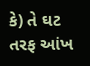કે) તે ઘટ તરફ આંખ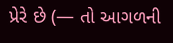પ્રેરે છે (— તો આગળની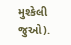મુશ્કેલી જુઓ).